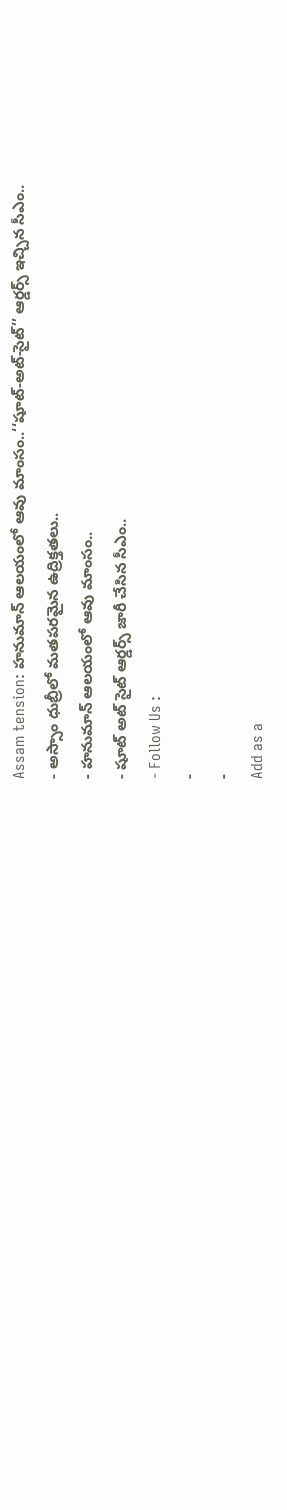Assam tension: హనుమాన్ ఆలయంలో ఆవు మాంసం..‘‘షూట్-అట్-సైట్’’ ఆర్డర్స్ ఇచ్చిన సీఎం..
- అస్సాం ధుబ్రీలో మతపరమైన ఉద్రిక్తతలు..
- హనుమాన్ ఆలయంలో ఆవు మాంసం..
- షూట్ అట్ సైట్ ఆర్డర్స్ జారీ చేసిన సీఎం..
- Follow Us :
-
-
Add as a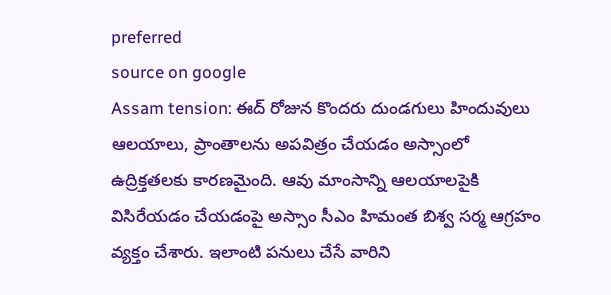preferred
source on google
Assam tension: ఈద్ రోజున కొందరు దుండగులు హిందువులు ఆలయాలు, ప్రాంతాలను అపవిత్రం చేయడం అస్సాంలో ఉద్రిక్తతలకు కారణమైంది. ఆవు మాంసాన్ని ఆలయాలపైకి విసిరేయడం చేయడంపై అస్సాం సీఎం హిమంత బిశ్వ సర్మ ఆగ్రహం వ్యక్తం చేశారు. ఇలాంటి పనులు చేసే వారిని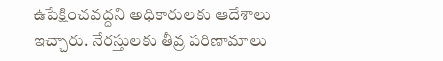ఉపేక్షించవద్దని అధికారులకు ఆదేశాలు ఇచ్చారు. నేరస్తులకు తీవ్ర పరిణామాలు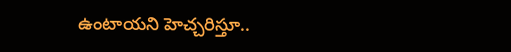ఉంటాయని హెచ్చరిస్తూ..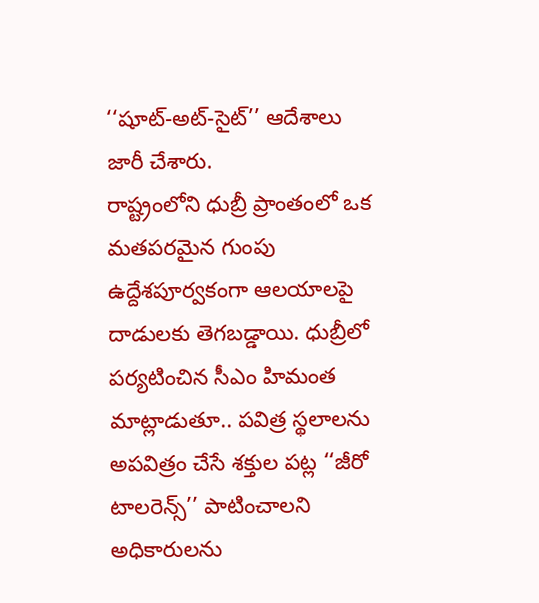‘‘షూట్-అట్-సైట్’’ ఆదేశాలు జారీ చేశారు.
రాష్ట్రంలోని ధుబ్రీ ప్రాంతంలో ఒక మతపరమైన గుంపు ఉద్దేశపూర్వకంగా ఆలయాలపై దాడులకు తెగబడ్డాయి. ధుబ్రీలో పర్యటించిన సీఎం హిమంత మాట్లాడుతూ.. పవిత్ర స్థలాలను అపవిత్రం చేసే శక్తుల పట్ల ‘‘జీరో టాలరెన్స్’’ పాటించాలని అధికారులను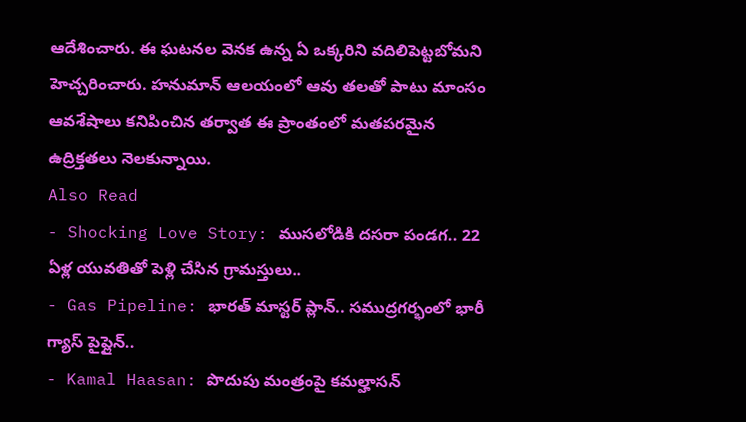ఆదేశించారు. ఈ ఘటనల వెనక ఉన్న ఏ ఒక్కరిని వదిలిపెట్టబోమని హెచ్చరించారు. హనుమాన్ ఆలయంలో ఆవు తలతో పాటు మాంసం ఆవశేషాలు కనిపించిన తర్వాత ఈ ప్రాంతంలో మతపరమైన ఉద్రిక్తతలు నెలకున్నాయి.
Also Read
- Shocking Love Story: ముసలోడికి దసరా పండగ.. 22 ఏళ్ల యువతితో పెళ్లి చేసిన గ్రామస్తులు..
- Gas Pipeline: భారత్ మాస్టర్ ప్లాన్.. సముద్రగర్భంలో భారీ గ్యాస్ పైప్లైన్..
- Kamal Haasan: పొదుపు మంత్రంపై కమల్హాసన్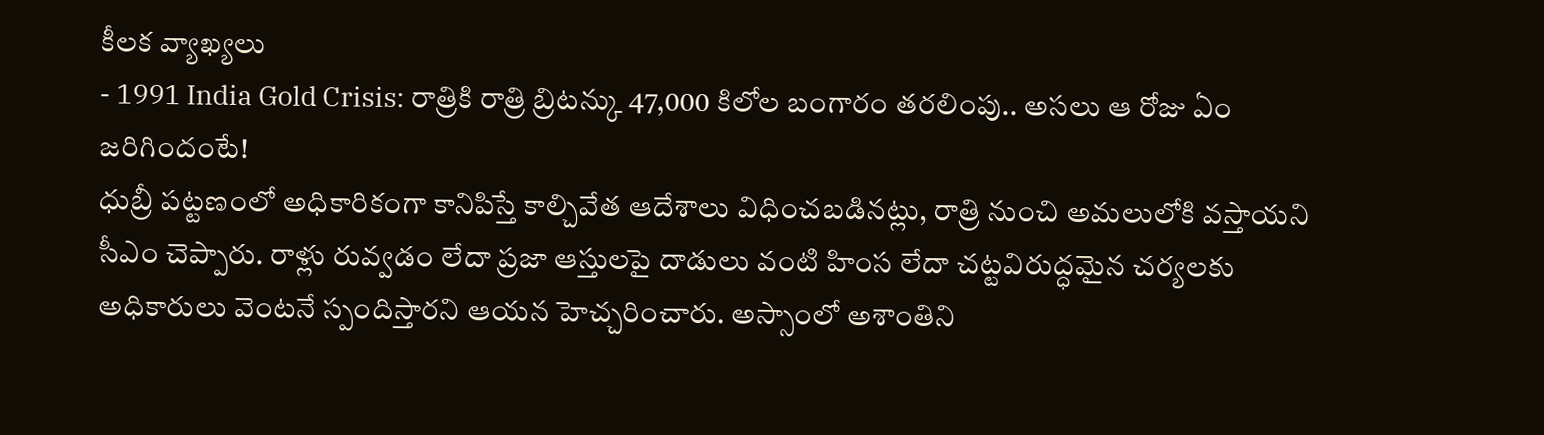కీలక వ్యాఖ్యలు
- 1991 India Gold Crisis: రాత్రికి రాత్రి బ్రిటన్కు 47,000 కిలోల బంగారం తరలింపు.. అసలు ఆ రోజు ఏం జరిగిందంటే!
ధుబ్రీ పట్టణంలో అధికారికంగా కానిపిస్తే కాల్చివేత ఆదేశాలు విధించబడినట్లు, రాత్రి నుంచి అమలులోకి వస్తాయని సీఎం చెప్పారు. రాళ్లు రువ్వడం లేదా ప్రజా ఆస్తులపై దాడులు వంటి హింస లేదా చట్టవిరుద్ధమైన చర్యలకు అధికారులు వెంటనే స్పందిస్తారని ఆయన హెచ్చరించారు. అస్సాంలో అశాంతిని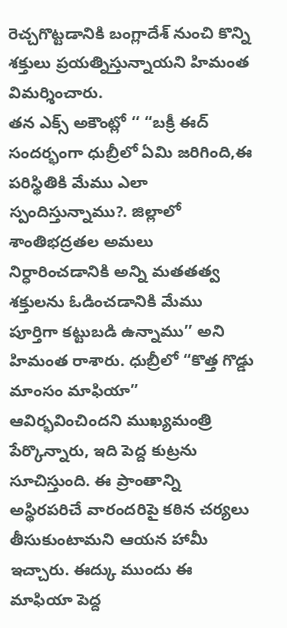రెచ్చగొట్టడానికి బంగ్లాదేశ్ నుంచి కొన్ని శక్తులు ప్రయత్నిస్తున్నాయని హిమంత విమర్శించారు.
తన ఎక్స్ అకౌంట్లో ‘‘ “బక్రీ ఈద్ సందర్భంగా ధుబ్రీలో ఏమి జరిగింది,ఈ పరిస్థితికి మేము ఎలా స్పందిస్తున్నాము?. జిల్లాలో శాంతిభద్రతల అమలు నిర్ధారించడానికి అన్ని మతతత్వ శక్తులను ఓడించడానికి మేము పూర్తిగా కట్టుబడి ఉన్నాము’’ అని హిమంత రాశారు. ధుబ్రీలో “కొత్త గొడ్డు మాంసం మాఫియా” ఆవిర్భవించిందని ముఖ్యమంత్రి పేర్కొన్నారు, ఇది పెద్ద కుట్రను సూచిస్తుంది. ఈ ప్రాంతాన్ని అస్థిరపరిచే వారందరిపై కఠిన చర్యలు తీసుకుంటామని ఆయన హామీ ఇచ్చారు. ఈద్కు ముందు ఈ మాఫియా పెద్ద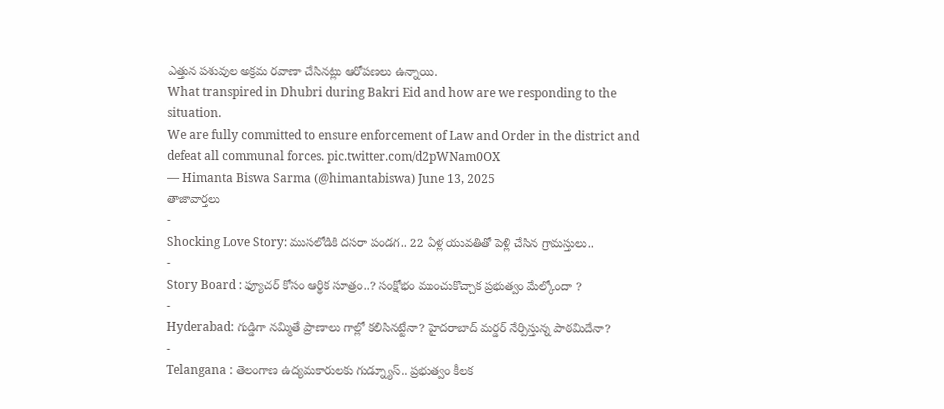ఎత్తున పశువుల అక్రమ రవాణా చేసినట్లు ఆరోపణలు ఉన్నాయి.
What transpired in Dhubri during Bakri Eid and how are we responding to the situation.
We are fully committed to ensure enforcement of Law and Order in the district and defeat all communal forces. pic.twitter.com/d2pWNam0OX
— Himanta Biswa Sarma (@himantabiswa) June 13, 2025
తాజావార్తలు
-
Shocking Love Story: ముసలోడికి దసరా పండగ.. 22 ఏళ్ల యువతితో పెళ్లి చేసిన గ్రామస్తులు..
-
Story Board : ఫ్యూచర్ కోసం ఆర్థిక సూత్రం..? సంక్షోభం ముంచుకొచ్చాక ప్రభుత్వం మేల్కోందా ?
-
Hyderabad: గుడ్డిగా నమ్మితే ప్రాణాలు గాల్లో కలిసినట్టేనా? హైదరాబాద్ మర్డర్ నేర్పిస్తున్న పాఠమిదేనా?
-
Telangana : తెలంగాణ ఉద్యమకారులకు గుడ్న్యూస్.. ప్రభుత్వం కీలక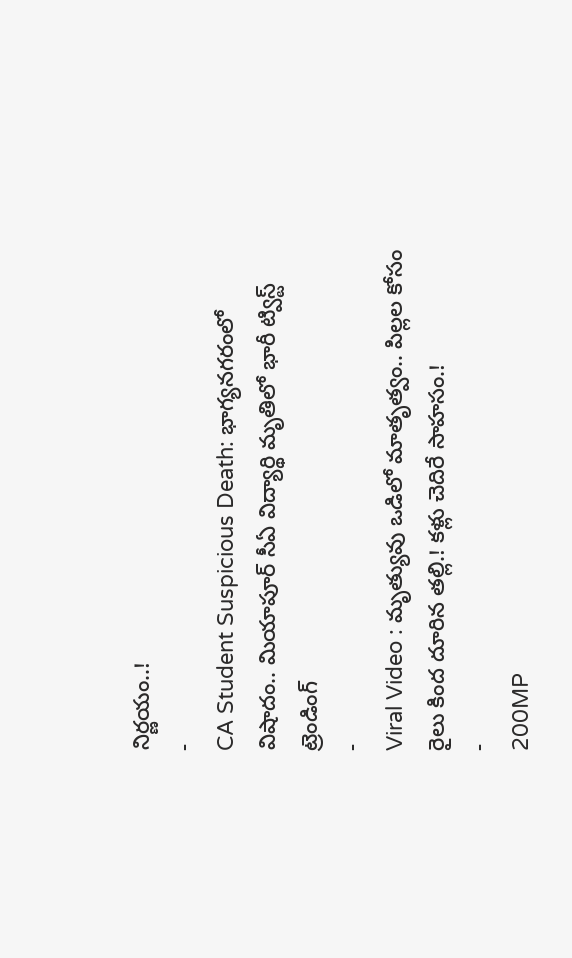నిర్ణయం..!
-
CA Student Suspicious Death: భాగ్యనగరంలో విషాదం.. మియాపూర్ సీఏ విద్యార్థి మృతిలో భారీ ట్విస్ట్
ట్రెండింగ్
-
Viral Video : మృత్యువు ఒడిలో మాతృత్వం.. పిల్లల కోసం రైలు కింద దూరిన తల్లి.! కళ్లు చెదిరే సాహసం.!
-
200MP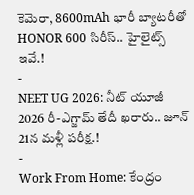కెమెరా, 8600mAh భారీ బ్యాటరీతో HONOR 600 సిరీస్.. హైలైట్స్ ఇవే.!
-
NEET UG 2026: నీట్ యూజీ 2026 రీ-ఎగ్జామ్ తేదీ ఖరారు.. జూన్ 21న మళ్లీ పరీక్ష.!
-
Work From Home: కేంద్రం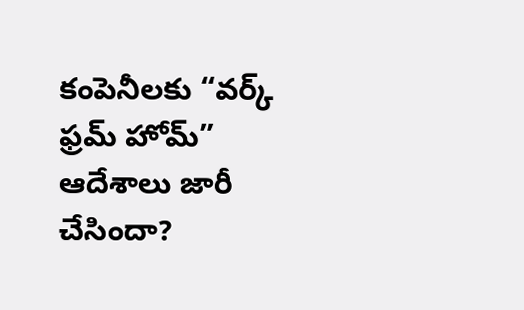కంపెనీలకు “వర్క్ ఫ్రమ్ హోమ్” ఆదేశాలు జారీ చేసిందా?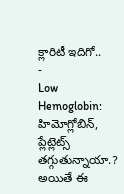క్లారిటీ ఇదిగో..
-
Low Hemoglobin: హిమోగ్లోబిన్, ప్లేట్లెట్స్ తగ్గుతున్నాయా.? అయితే ఈ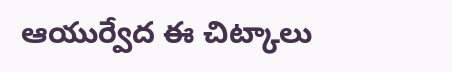ఆయుర్వేద ఈ చిట్కాలు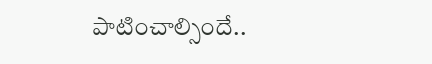పాటించాల్సిందే..